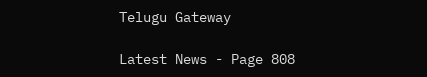Telugu Gateway

Latest News - Page 808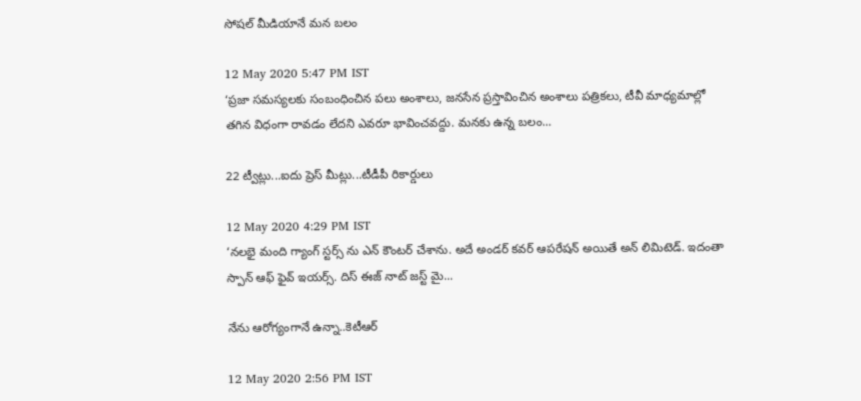సోషల్ మీడియానే మన బలం

12 May 2020 5:47 PM IST
‘ప్రజా సమస్యలకు సంబంధించిన పలు అంశాలు, జనసేన ప్రస్తావించిన అంశాలు పత్రికలు, టీవీ మాధ్యమాల్లో తగిన విధంగా రావడం లేదని ఎవరూ భావించవద్దు. మనకు ఉన్న బలం...

22 ట్వీట్లు...ఐదు ప్రెస్ మీట్లు...టీడీపీ రికార్డులు

12 May 2020 4:29 PM IST
‘నలభై మంది గ్యాంగ్ స్టర్స్ ను ఎన్ కౌంటర్ చేశాను. అదే అండర్ కవర్ ఆపరేషన్ అయితే అన్ లిమిటెడ్. ఇదంతా స్పాన్ ఆఫ్ ఫైవ్ ఇయర్స్. దిస్ ఈజ్ నాట్ జస్ట్ మై...

నేను ఆరోగ్యంగానే ఉన్నా..కెటీఆర్

12 May 2020 2:56 PM IST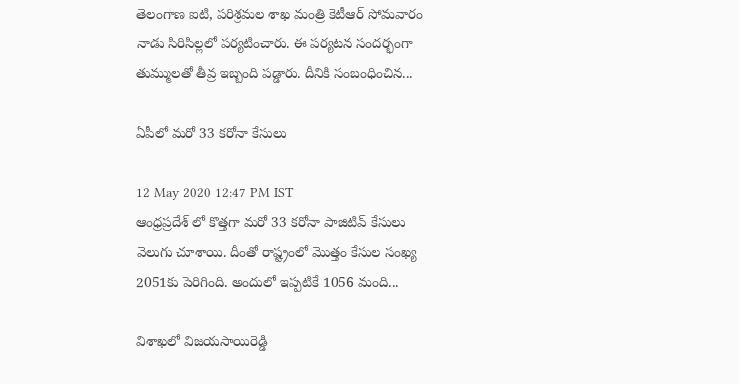తెలంగాణ ఐటి, పరిశ్రమల శాఖ మంత్రి కెటీఆర్ సోమవారం నాడు సిరిసిల్లలో పర్యటించారు. ఈ పర్యటన సందర్భంగా తుమ్ములతో తీవ్ర ఇబ్బంది పడ్డారు. దీనికి సంబంధించిన...

ఏపీలో మరో 33 కరోనా కేసులు

12 May 2020 12:47 PM IST
ఆంధ్రప్రదేశ్ లో కొత్తగా మరో 33 కరోనా పాజిటివ్ కేసులు వెలుగు చూశాయి. దీంతో రాష్ట్రంలో మొత్తం కేసుల సంఖ్య 2051కు పెరిగింది. అందులో ఇప్పటికే 1056 మంది...

విశాఖలో విజయసాయిరెడ్డి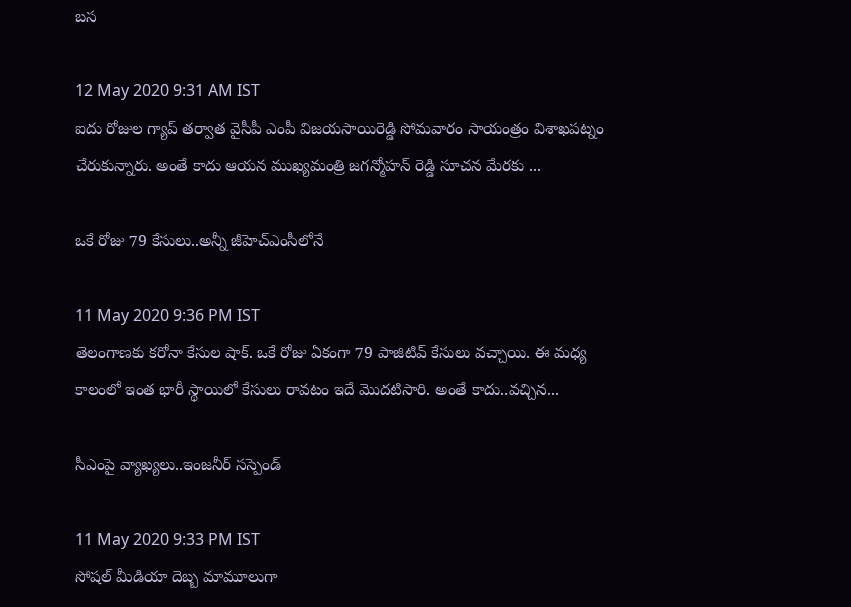బస

12 May 2020 9:31 AM IST
ఐదు రోజుల గ్యాప్ తర్వాత వైసీపీ ఎంపీ విజయసాయిరెడ్డి సోమవారం సాయంత్రం విశాఖపట్నం చేరుకున్నారు. అంతే కాదు ఆయన ముఖ్యమంత్రి జగన్మోహన్ రెడ్డి సూచన మేరకు ...

ఒకే రోజు 79 కేసులు..అన్నీ జీహెచ్ఎంసీలోనే

11 May 2020 9:36 PM IST
తెలంగాణకు కరోనా కేసుల షాక్. ఒకే రోజు ఏకంగా 79 పాజిటివ్ కేసులు వచ్చాయి. ఈ మధ్య కాలంలో ఇంత భారీ స్థాయిలో కేసులు రావటం ఇదే మొదటిసారి. అంతే కాదు..వచ్చిన...

సీఎంపై వ్యాఖ్యలు..ఇంజనీర్ సస్పెండ్

11 May 2020 9:33 PM IST
సోషల్ మీడియా దెబ్బ మామూలుగా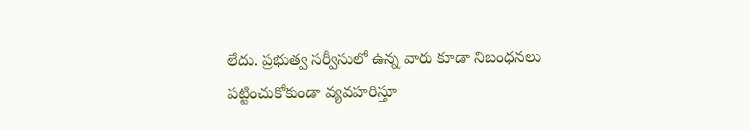లేదు. ప్రభుత్వ సర్వీసులో ఉన్న వారు కూడా నిబంధనలు పట్టించుకోకుండా వ్యవహరిస్తూ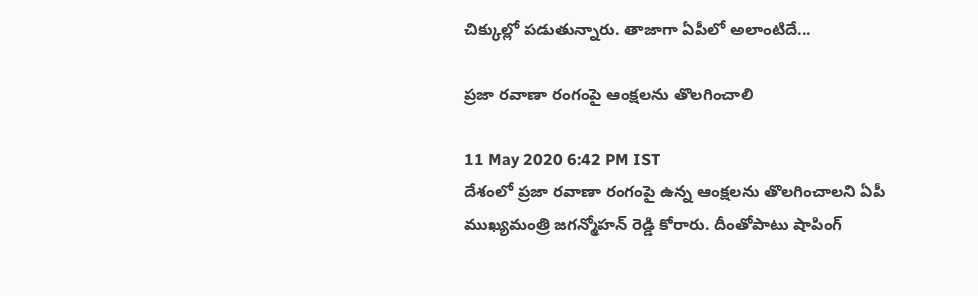చిక్కుల్లో పడుతున్నారు. తాజాగా ఏపీలో అలాంటిదే...

ప్రజా రవాణా రంగంపై ఆంక్షలను తొలగించాలి

11 May 2020 6:42 PM IST
దేశంలో ప్రజా రవాణా రంగంపై ఉన్న ఆంక్షలను తొలగించాలని ఏపీ ముఖ్యమంత్రి జగన్మోహన్ రెడ్డి కోరారు. దీంతోపాటు షాపింగ్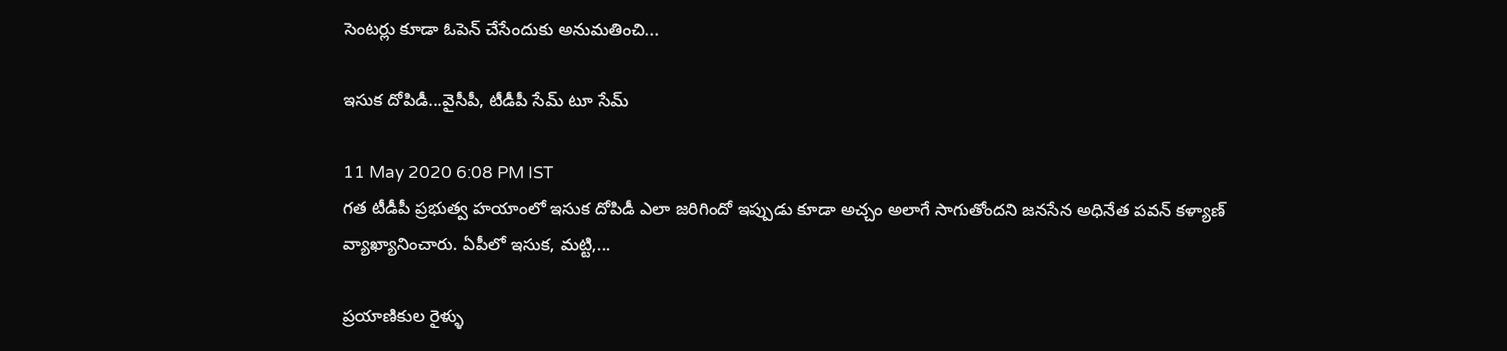సెంటర్లు కూడా ఓపెన్ చేసేందుకు అనుమతించి...

ఇసుక దోపిడీ...వైసీపీ, టీడీపీ సేమ్ టూ సేమ్

11 May 2020 6:08 PM IST
గత టీడీపీ ప్రభుత్వ హయాంలో ఇసుక దోపిడీ ఎలా జరిగిందో ఇప్పుడు కూడా అచ్చం అలాగే సాగుతోందని జనసేన అధినేత పవన్ కళ్యాణ్ వ్యాఖ్యానించారు. ఏపీలో ఇసుక, మట్టి,...

ప్రయాణికుల రైళ్ళు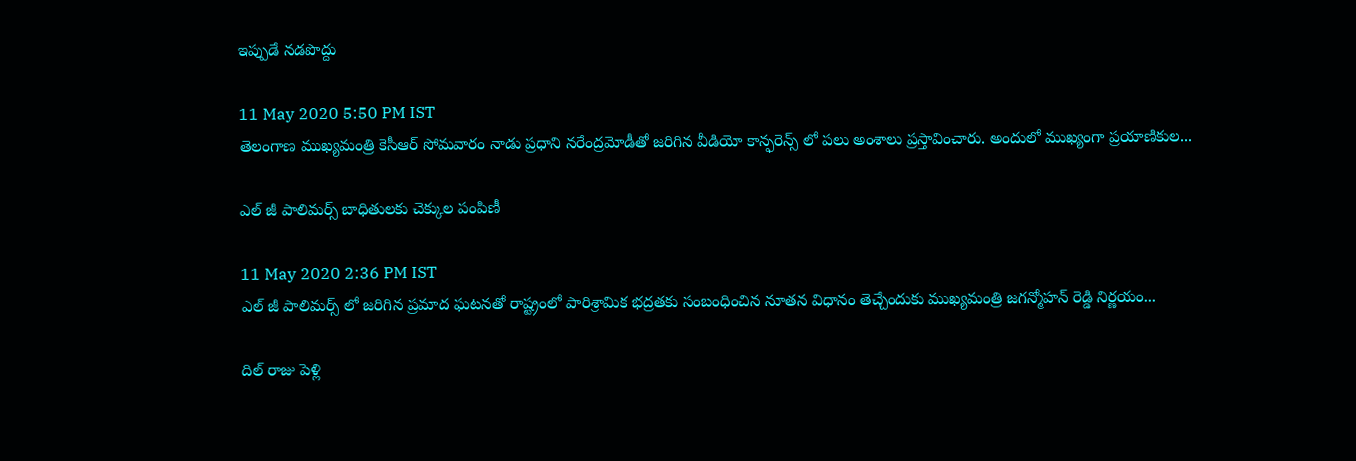ఇప్పుడే నడపొద్దు

11 May 2020 5:50 PM IST
తెలంగాణ ముఖ్యమంత్రి కెసీఆర్ సోమవారం నాడు ప్రధాని నరేంద్రమోడీతో జరిగిన వీడియో కాన్ఫరెన్స్ లో పలు అంశాలు ప్రస్తావించారు. అందులో ముఖ్యంగా ప్రయాణికుల...

ఎల్ జీ పాలిమర్స్ బాధితులకు చెక్కుల పంపిణీ

11 May 2020 2:36 PM IST
ఎల్ జీ పాలిమర్స్ లో జరిగిన ప్రమాద ఘటనతో రాష్ట్రంలో పారిశ్రామిక భద్రతకు సంబంధించిన నూతన విధానం తెచ్చేందుకు ముఖ్యమంత్రి జగన్మోహన్ రెడ్డి నిర్ణయం...

దిల్ రాజు పెళ్లి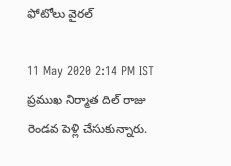ఫోటోలు వైరల్

11 May 2020 2:14 PM IST
ప్రముఖ నిర్మాత దిల్ రాజు రెండవ పెళ్లి చేసుకున్నారు.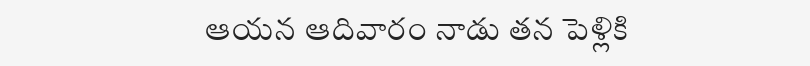ఆయన ఆదివారం నాడు తన పెళ్లికి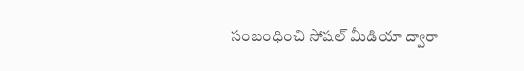సంబంధించి సోషల్ మీడియా ద్వారా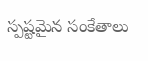స్పష్టమైన సంకేతాలు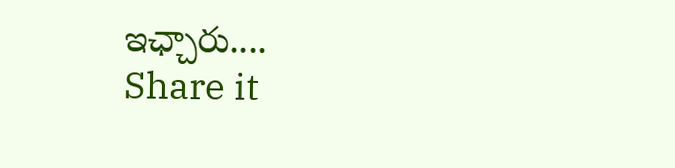ఇఛ్చారు....
Share it